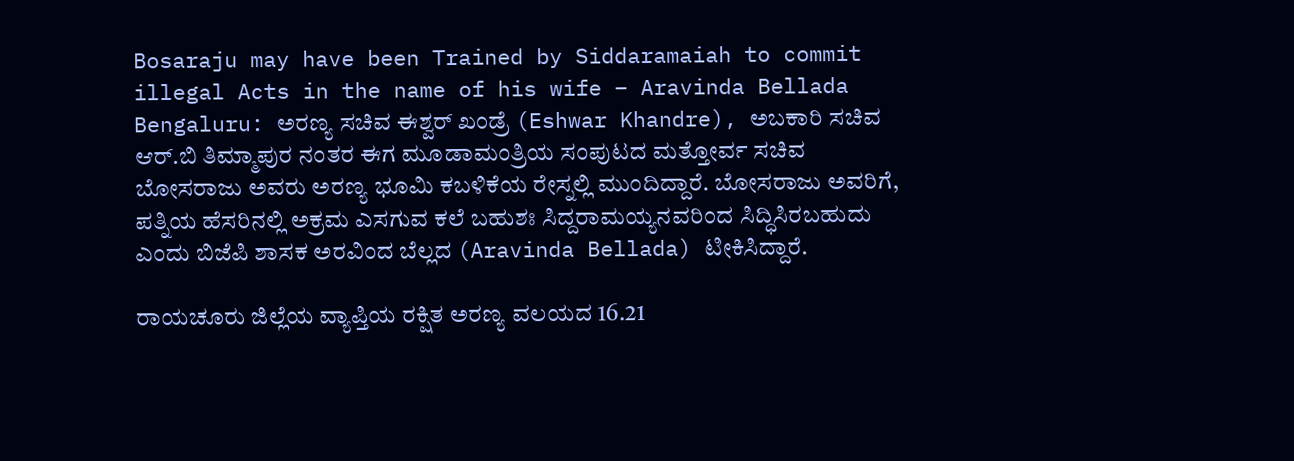Bosaraju may have been Trained by Siddaramaiah to commit illegal Acts in the name of his wife – Aravinda Bellada
Bengaluru: ಅರಣ್ಯ ಸಚಿವ ಈಶ್ವರ್ ಖಂಡ್ರೆ (Eshwar Khandre), ಅಬಕಾರಿ ಸಚಿವ ಆರ್.ಬಿ ತಿಮ್ಮಾಪುರ ನಂತರ ಈಗ ಮೂಡಾಮಂತ್ರಿಯ ಸಂಪುಟದ ಮತ್ತೋರ್ವ ಸಚಿವ ಬೋಸರಾಜು ಅವರು ಅರಣ್ಯ ಭೂಮಿ ಕಬಳಿಕೆಯ ರೇಸ್ನಲ್ಲಿ ಮುಂದಿದ್ದಾರೆ. ಬೋಸರಾಜು ಅವರಿಗೆ, ಪತ್ನಿಯ ಹೆಸರಿನಲ್ಲಿ ಅಕ್ರಮ ಎಸಗುವ ಕಲೆ ಬಹುಶಃ ಸಿದ್ದರಾಮಯ್ಯನವರಿಂದ ಸಿದ್ಧಿಸಿರಬಹುದು ಎಂದು ಬಿಜೆಪಿ ಶಾಸಕ ಅರವಿಂದ ಬೆಲ್ಲದ (Aravinda Bellada) ಟೀಕಿಸಿದ್ದಾರೆ.

ರಾಯಚೂರು ಜಿಲ್ಲೆಯ ವ್ಯಾಪ್ತಿಯ ರಕ್ಷಿತ ಅರಣ್ಯ ವಲಯದ 16.21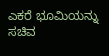ಎಕರೆ ಭೂಮಿಯನ್ನು ಸಚಿವ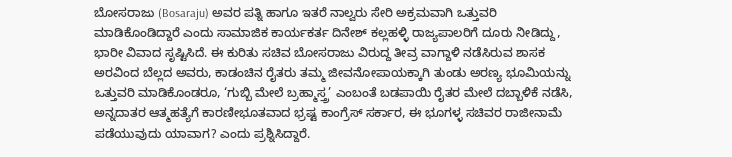ಬೋಸರಾಜು (Bosaraju) ಅವರ ಪತ್ನಿ ಹಾಗೂ ಇತರೆ ನಾಲ್ವರು ಸೇರಿ ಅಕ್ರಮವಾಗಿ ಒತ್ತುವರಿ ಮಾಡಿಕೊಂಡಿದ್ದಾರೆ ಎಂದು ಸಾಮಾಜಿಕ ಕಾರ್ಯಕರ್ತ ದಿನೇಶ್ ಕಲ್ಲಹಳ್ಳಿ ರಾಜ್ಯಪಾಲರಿಗೆ ದೂರು ನೀಡಿದ್ದು, ಭಾರೀ ವಿವಾದ ಸೃಷ್ಟಿಸಿದೆ. ಈ ಕುರಿತು ಸಚಿವ ಬೋಸರಾಜು ವಿರುದ್ದ ತೀವ್ರ ವಾಗ್ದಾಳಿ ನಡೆಸಿರುವ ಶಾಸಕ ಅರವಿಂದ ಬೆಲ್ಲದ ಅವರು, ಕಾಡಂಚಿನ ರೈತರು ತಮ್ಮ ಜೀವನೋಪಾಯಕ್ಕಾಗಿ ತುಂಡು ಅರಣ್ಯ ಭೂಮಿಯನ್ನು ಒತ್ತುವರಿ ಮಾಡಿಕೊಂಡರೂ, ‘ಗುಬ್ಬಿ ಮೇಲೆ ಬ್ರಹ್ಮಾಸ್ತ್ರ’ ಎಂಬಂತೆ ಬಡಪಾಯಿ ರೈತರ ಮೇಲೆ ದಬ್ಬಾಳಿಕೆ ನಡೆಸಿ, ಅನ್ನದಾತರ ಆತ್ಮಹತ್ಯೆಗೆ ಕಾರಣೀಭೂತವಾದ ಭ್ರಷ್ಟ ಕಾಂಗ್ರೆಸ್ ಸರ್ಕಾರ, ಈ ಭೂಗಳ್ಳ ಸಚಿವರ ರಾಜೀನಾಮೆ ಪಡೆಯುವುದು ಯಾವಾಗ? ಎಂದು ಪ್ರಶ್ನಿಸಿದ್ದಾರೆ.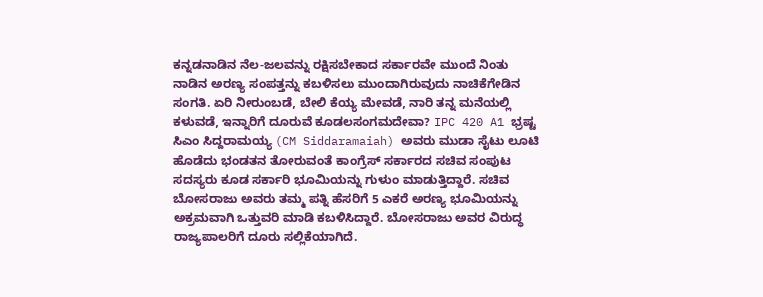ಕನ್ನಡನಾಡಿನ ನೆಲ-ಜಲವನ್ನು ರಕ್ಷಿಸಬೇಕಾದ ಸರ್ಕಾರವೇ ಮುಂದೆ ನಿಂತು ನಾಡಿನ ಅರಣ್ಯ ಸಂಪತ್ತನ್ನು ಕಬಳಿಸಲು ಮುಂದಾಗಿರುವುದು ನಾಚಿಕೆಗೇಡಿನ ಸಂಗತಿ. ಏರಿ ನೀರುಂಬಡೆ, ಬೇಲಿ ಕೆಯ್ಯ ಮೇವಡೆ, ನಾರಿ ತನ್ನ ಮನೆಯಲ್ಲಿ ಕಳುವಡೆ, ಇನ್ನಾರಿಗೆ ದೂರುವೆ ಕೂಡಲಸಂಗಮದೇವಾ? IPC 420 A1 ಭ್ರಷ್ಟ ಸಿಎಂ ಸಿದ್ದರಾಮಯ್ಯ (CM Siddaramaiah) ಅವರು ಮುಡಾ ಸೈಟು ಲೂಟಿ ಹೊಡೆದು ಭಂಡತನ ತೋರುವಂತೆ ಕಾಂಗ್ರೆಸ್ ಸರ್ಕಾರದ ಸಚಿವ ಸಂಪುಟ ಸದಸ್ಯರು ಕೂಡ ಸರ್ಕಾರಿ ಭೂಮಿಯನ್ನು ಗುಳುಂ ಮಾಡುತ್ತಿದ್ದಾರೆ. ಸಚಿವ ಬೋಸರಾಜು ಅವರು ತಮ್ಮ ಪತ್ನಿ ಹೆಸರಿಗೆ 5 ಎಕರೆ ಅರಣ್ಯ ಭೂಮಿಯನ್ನು ಅಕ್ರಮವಾಗಿ ಒತ್ತುವರಿ ಮಾಡಿ ಕಬಳಿಸಿದ್ದಾರೆ. ಬೋಸರಾಜು ಅವರ ವಿರುದ್ಧ ರಾಜ್ಯಪಾಲರಿಗೆ ದೂರು ಸಲ್ಲಿಕೆಯಾಗಿದೆ.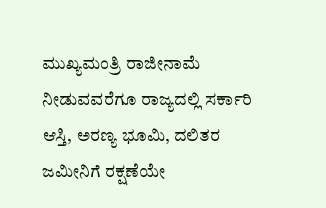ಮುಖ್ಯಮಂತ್ರಿ ರಾಜೀನಾಮೆ ನೀಡುವವರೆಗೂ ರಾಜ್ಯದಲ್ಲಿ ಸರ್ಕಾರಿ ಆಸ್ತಿ, ಅರಣ್ಯ ಭೂಮಿ, ದಲಿತರ ಜಮೀನಿಗೆ ರಕ್ಷಣೆಯೇ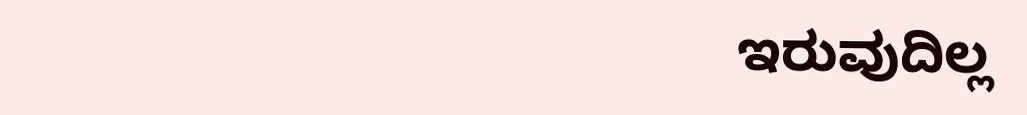ಇರುವುದಿಲ್ಲ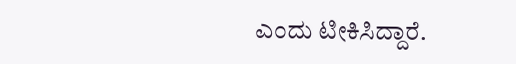ಎಂದು ಟೀಕಿಸಿದ್ದಾರೆ.